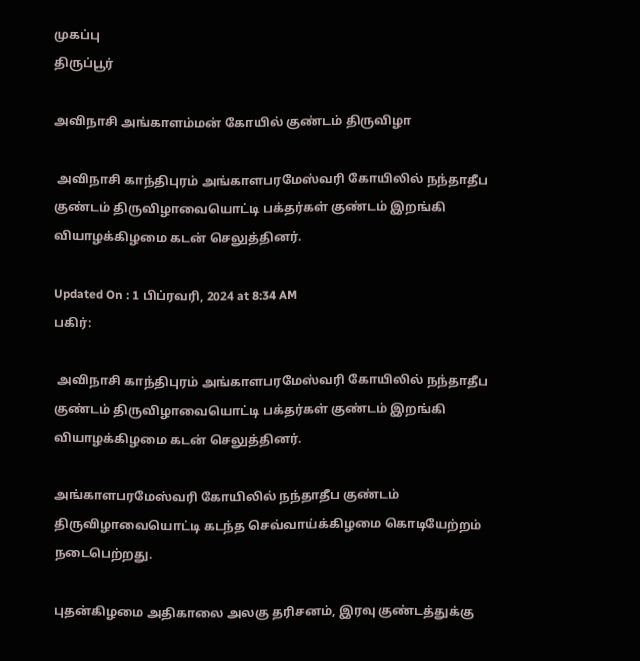முகப்பு
திருப்பூர்

அவிநாசி அங்காளம்மன் கோயில் குண்டம் திருவிழா

 அவிநாசி காந்திபுரம் அங்காளபரமேஸ்வரி கோயிலில் நந்தாதீப குண்டம் திருவிழாவையொட்டி பக்தர்கள் குண்டம் இறங்கி வியாழக்கிழமை கடன் செலுத்தினர்.

Updated On : 1 பிப்ரவரி, 2024 at 8:34 AM
பகிர்:

 அவிநாசி காந்திபுரம் அங்காளபரமேஸ்வரி கோயிலில் நந்தாதீப குண்டம் திருவிழாவையொட்டி பக்தர்கள் குண்டம் இறங்கி வியாழக்கிழமை கடன் செலுத்தினர்.

அங்காளபரமேஸ்வரி கோயிலில் நந்தாதீப குண்டம் திருவிழாவையொட்டி கடந்த செவ்வாய்க்கிழமை கொடியேற்றம் நடைபெற்றது.

புதன்கிழமை அதிகாலை அலகு தரிசனம், இரவு குண்டத்துக்கு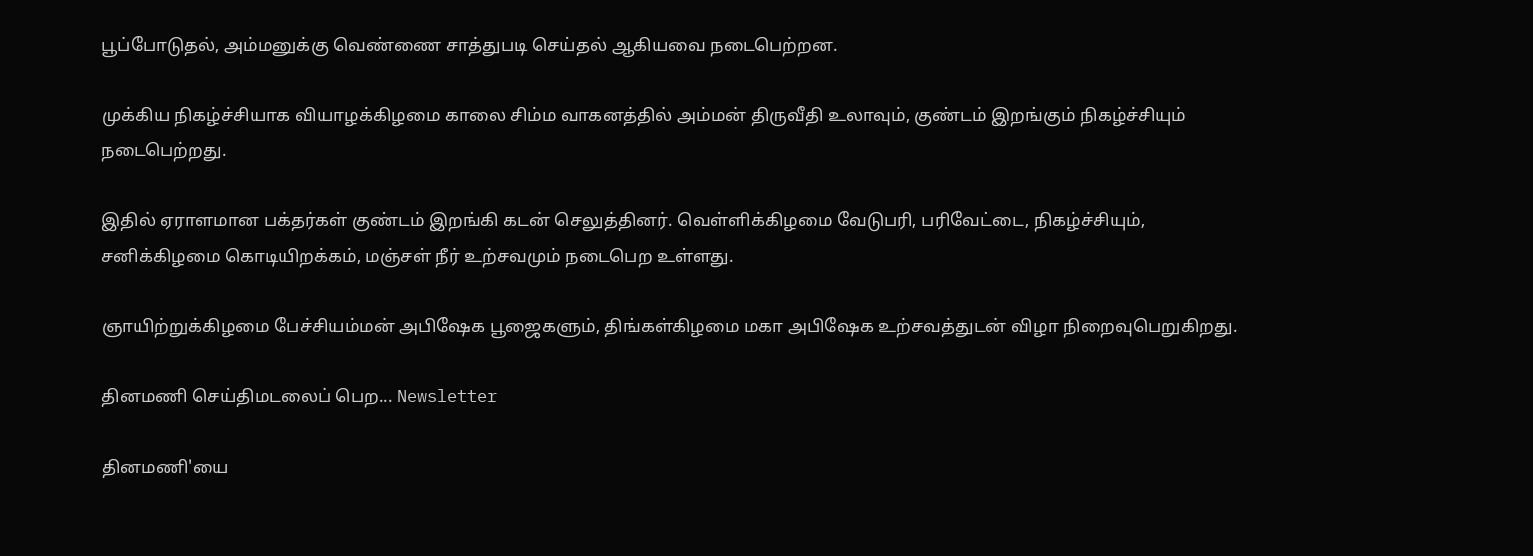பூப்போடுதல், அம்மனுக்கு வெண்ணை சாத்துபடி செய்தல் ஆகியவை நடைபெற்றன.

முக்கிய நிகழ்ச்சியாக வியாழக்கிழமை காலை சிம்ம வாகனத்தில் அம்மன் திருவீதி உலாவும், குண்டம் இறங்கும் நிகழ்ச்சியும் நடைபெற்றது.

இதில் ஏராளமான பக்தர்கள் குண்டம் இறங்கி கடன் செலுத்தினர். வெள்ளிக்கிழமை வேடுபரி, பரிவேட்டை, நிகழ்ச்சியும், சனிக்கிழமை கொடியிறக்கம், மஞ்சள் நீர் உற்சவமும் நடைபெற உள்ளது.

ஞாயிற்றுக்கிழமை பேச்சியம்மன் அபிஷேக பூஜைகளும், திங்கள்கிழமை மகா அபிஷேக உற்சவத்துடன் விழா நிறைவுபெறுகிறது.

தினமணி செய்திமடலைப் பெற... Newsletter

தினமணி'யை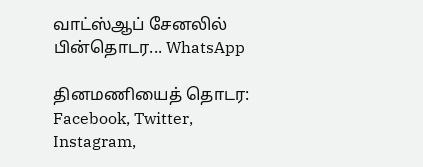வாட்ஸ்ஆப் சேனலில் பின்தொடர... WhatsApp

தினமணியைத் தொடர: Facebook, Twitter, Instagram,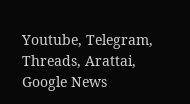Youtube, Telegram, Threads, Arattai, Google News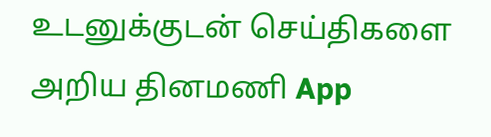உடனுக்குடன் செய்திகளை அறிய தினமணி App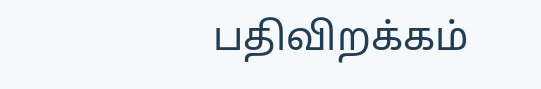பதிவிறக்கம்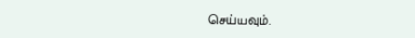செய்யவும்.